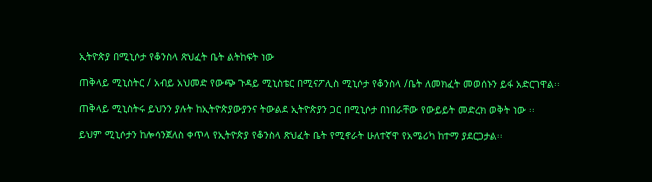ኢትዮጵያ በሚኒሶታ የቆንስላ ጽህፈት ቤት ልትከፍት ነው

ጠቅላይ ሚኒስትር / አብይ አህመድ የውጭ ጉዳይ ሚኒስቴር በሚናፖሊስ ሚኒሶታ የቆንስላ /ቤት ለመክፈት መወሰኑን ይፋ አድርገዋል፡፡

ጠቅላይ ሚኒስትሩ ይህንን ያሉት ከኢትዮጵያውያንና ትውልደ ኢትዮጵያን ጋር በሚኒሶታ በነበራቸው የውይይት መድረክ ወቅት ነው ፡፡

ይህም ሚኒሶታን ከሎሳንጀለስ ቀጥላ የኢትዮጵያ የቆንስላ ጽህፈት ቤት የሚኖራት ሁለተኛዋ የአሜሪካ ከተማ ያደርጋታል፡፡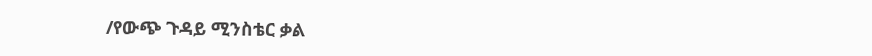/የውጭ ጉዳይ ሚንስቴር ቃል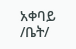አቀባይ /ቤት/